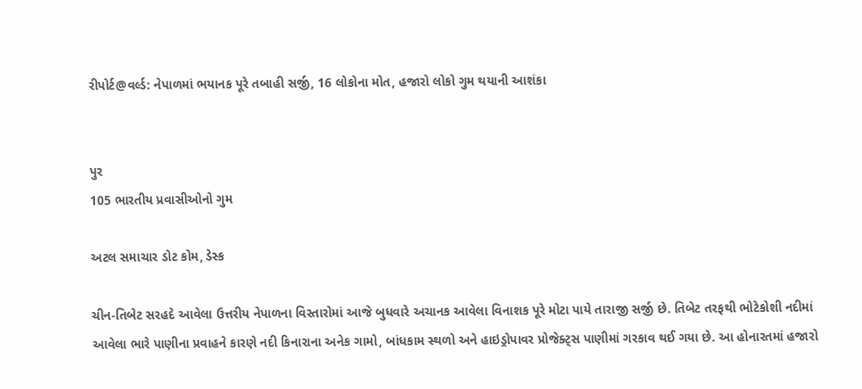રીપોર્ટ@વર્લ્ડ: નેપાળમાં ભયાનક પૂરે તબાહી સર્જી, 16 લોકોના મોત, હજારો લોકો ગુમ થયાની આશંકા


પુર
105 ભારતીય પ્રવાસીઓનો ગુમ

અટલ સમાચાર ડોટ કોમ, ડેસ્ક

ચીન-તિબેટ સરહદે આવેલા ઉત્તરીય નેપાળના વિસ્તારોમાં આજે બુધવારે અચાનક આવેલા વિનાશક પૂરે મોટા પાયે તારાજી સર્જી છે. તિબેટ તરફથી ભોટેકોશી નદીમાં આવેલા ભારે પાણીના પ્રવાહને કારણે નદી કિનારાના અનેક ગામો, બાંધકામ સ્થળો અને હાઇડ્રોપાવર પ્રોજેક્ટ્સ પાણીમાં ગરકાવ થઈ ગયા છે. આ હોનારતમાં હજારો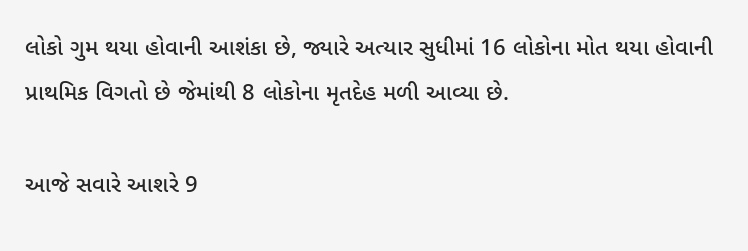લોકો ગુમ થયા હોવાની આશંકા છે, જ્યારે અત્યાર સુધીમાં 16 લોકોના મોત થયા હોવાની પ્રાથમિક વિગતો છે જેમાંથી 8 લોકોના મૃતદેહ મળી આવ્યા છે.

આજે સવારે આશરે 9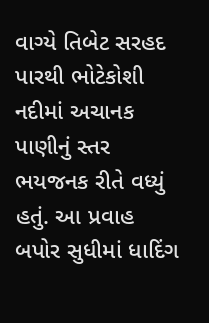વાગ્યે તિબેટ સરહદ પારથી ભોટેકોશી નદીમાં અચાનક પાણીનું સ્તર ભયજનક રીતે વધ્યું હતું. આ પ્રવાહ બપોર સુધીમાં ધાદિંગ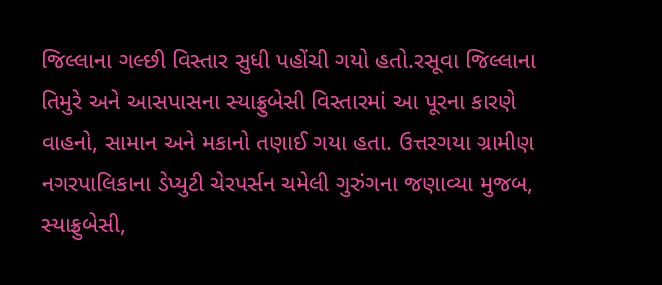જિલ્લાના ગલ્છી વિસ્તાર સુધી પહોંચી ગયો હતો.રસૂવા જિલ્લાના તિમુરે અને આસપાસના સ્યાફ્રુબેસી વિસ્તારમાં આ પૂરના કારણે વાહનો, સામાન અને મકાનો તણાઈ ગયા હતા. ઉત્તરગયા ગ્રામીણ નગરપાલિકાના ડેપ્યુટી ચેરપર્સન ચમેલી ગુરુંગના જણાવ્યા મુજબ, સ્યાફ્રુબેસી,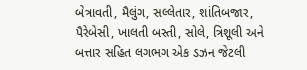બેત્રાવતી, મૈલુંગ, સલ્લેતાર, શાંતિબજાર, પૈરેબેસી, ખાલતી બસ્તી, સોલે, ત્રિશૂલી અને બત્તાર સહિત લગભગ એક ડઝન જેટલી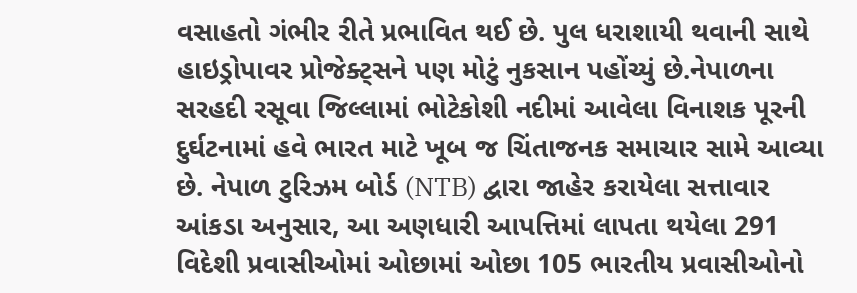વસાહતો ગંભીર રીતે પ્રભાવિત થઈ છે. પુલ ધરાશાયી થવાની સાથે હાઇડ્રોપાવર પ્રોજેક્ટ્સને પણ મોટું નુકસાન પહોંચ્યું છે.નેપાળના સરહદી રસૂવા જિલ્લામાં ભોટેકોશી નદીમાં આવેલા વિનાશક પૂરની દુર્ઘટનામાં હવે ભારત માટે ખૂબ જ ચિંતાજનક સમાચાર સામે આવ્યા છે. નેપાળ ટુરિઝમ બોર્ડ (NTB) દ્વારા જાહેર કરાયેલા સત્તાવાર આંકડા અનુસાર, આ અણધારી આપત્તિમાં લાપતા થયેલા 291 વિદેશી પ્રવાસીઓમાં ઓછામાં ઓછા 105 ભારતીય પ્રવાસીઓનો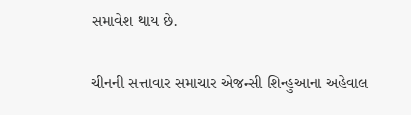સમાવેશ થાય છે.

ચીનની સત્તાવાર સમાચાર એજન્સી શિન્હુઆના અહેવાલ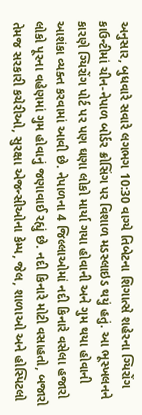અનુસાર, બુધવારે સવારે લગભગ 10:30 વાગ્યે તિબેટના શિગાત્સે શહેરના ગ્યિરોંગ કાઉન્ટીમાં ચીન-નેપાળ બોર્ડર ક્રોસિંગ પર વિશાળ મડસ્લાઇડ થયું હતું. આ ભૂસ્ખલનને કારણે ગ્યિરોંગ પોર્ટ પર પણ ઘણા લોકો માર્યા ગયા હોવાની અને ગુમ થયા હોવાની આશંકા વ્યક્ત કરવામાં આવી છે. નેપાળના 4 જિલ્લાઓમાં નદી કિનારે વસેલા હજારો લોકો પૂરના વહેણમાં ગુમ હોવાનું જણાવાઈ રહ્યું છે. નદી કિનારે મોટી વસાહતો, બજારો તેમજ સરકારી કચેરીઓ, સુરક્ષા એજન્સીઓના કેમ્પ, જેલ, શાળાઓ અને હોસ્પિટલો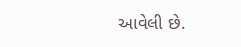આવેલી છે.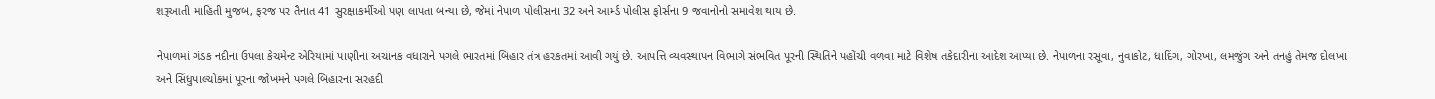શરૂઆતી માહિતી મુજબ, ફરજ પર તૈનાત 41 સુરક્ષાકર્મીઓ પણ લાપતા બન્યા છે, જેમાં નેપાળ પોલીસના 32 અને આર્મ્ડ પોલીસ ફોર્સના 9 જવાનોનો સમાવેશ થાય છે.

નેપાળમાં ગંડક નદીના ઉપલા કેચમેન્ટ એરિયામાં પાણીના અચાનક વધારાને પગલે ભારતમાં બિહાર તંત્ર હરકતમાં આવી ગયું છે. આપત્તિ વ્યવસ્થાપન વિભાગે સંભવિત પૂરની સ્થિતિને પહોંચી વળવા માટે વિશેષ તકેદારીના આદેશ આપ્યા છે. નેપાળના રસૂવા, નુવાકોટ, ધાદિંગ, ગોરખા, લમજુંગ અને તનહું તેમજ દોલખા અને સિંધુપાલ્ચોકમાં પૂરના જોખમને પગલે બિહારના સરહદી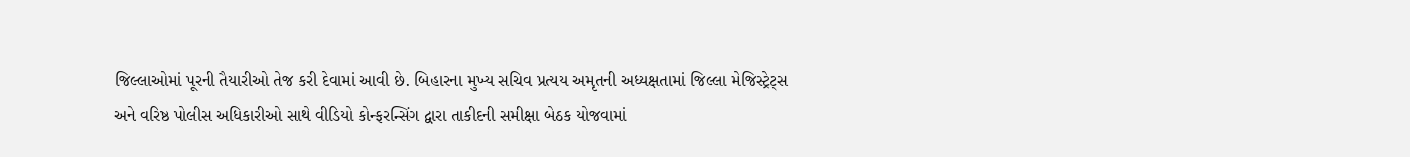જિલ્લાઓમાં પૂરની તૈયારીઓ તેજ કરી દેવામાં આવી છે. બિહારના મુખ્ય સચિવ પ્રત્યય અમૃતની અધ્યક્ષતામાં જિલ્લા મેજિસ્ટ્રેટ્સ અને વરિષ્ઠ પોલીસ અધિકારીઓ સાથે વીડિયો કોન્ફરન્સિંગ દ્વારા તાકીદની સમીક્ષા બેઠક યોજવામાં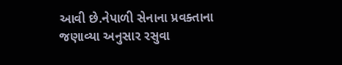આવી છે.નેપાળી સેનાના પ્રવક્તાના જણાવ્યા અનુસાર રસુવા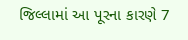જિલ્લામાં આ પૂરના કારણે 7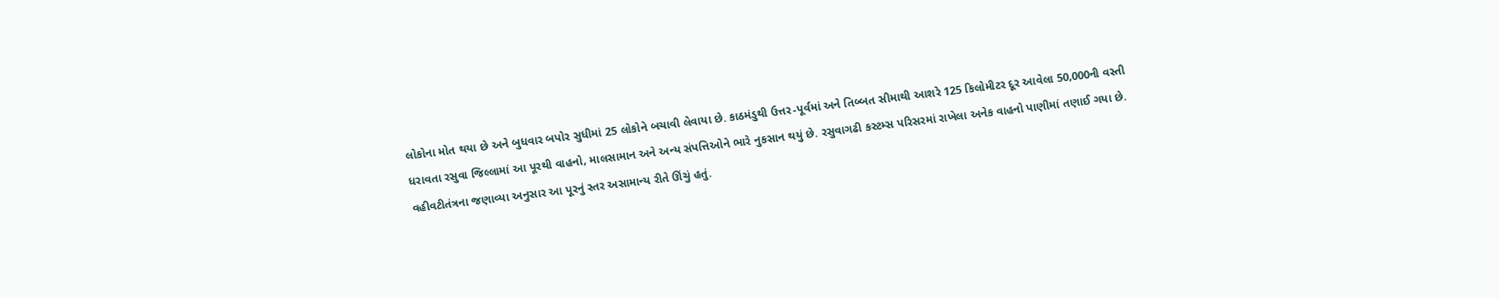લોકોના મોત થયા છે અને બુધવાર બપોર સુધીમાં 25 લોકોને બચાવી લેવાયા છે. કાઠમંડુથી ઉત્તર-પૂર્વમાં અને તિબ્બત સીમાથી આશરે 125 કિલોમીટર દૂર આવેલા 50,000ની વસ્તી ધરાવતા રસુવા જિલ્લામાં આ પૂરથી વાહનો, માલસામાન અને અન્ય સંપત્તિઓને ભારે નુકસાન થયું છે. રસુવાગઢી કસ્ટમ્સ પરિસરમાં રાખેલા અનેક વાહનો પાણીમાં તણાઈ ગયા છે. વહીવટીતંત્રના જણાવ્યા અનુસાર આ પૂરનું સ્તર અસામાન્ય રીતે ઊંચું હતું.